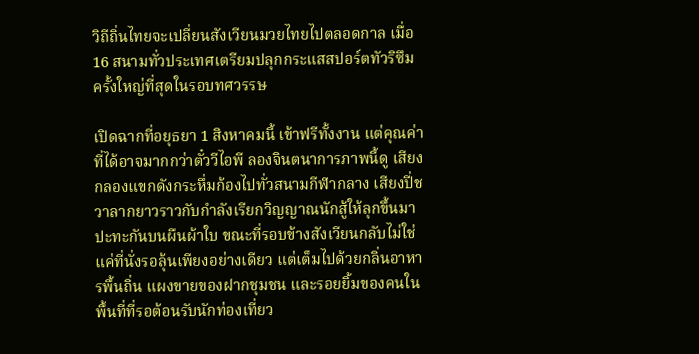วิถีถิ่นไทยจะเปลี่ยนสังเวียนมวยไทยไปตลอดกาล เมื่อ 16 สนามทั่วประเทศเตรียมปลุกกระแสสปอร์ตทัวริซึมครั้งใหญ่ที่สุดในรอบทศวรรษ

เปิดฉากที่อยุธยา 1 สิงหาคมนี้ เข้าฟรีทั้งงาน แต่คุณค่าที่ได้อาจมากกว่าตั๋ววีไอพี ลองจินตนาการภาพนี้ดู เสียงกลองแขกดังกระหึ่มก้องไปทั่วสนามกีฬากลาง เสียงปี่ชวาลากยาวราวกับกำลังเรียกวิญญาณนักสู้ให้ลุกขึ้นมาปะทะกันบนผืนผ้าใบ ขณะที่รอบข้างสังเวียนกลับไม่ใช่แค่ที่นั่งรอลุ้นเพียงอย่างเดียว แต่เต็มไปด้วยกลิ่นอาหารพื้นถิ่น แผงขายของฝากชุมชน และรอยยิ้มของคนในพื้นที่ที่รอต้อนรับนักท่องเที่ยว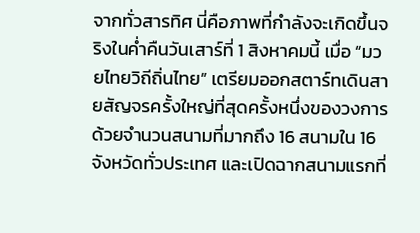จากทั่วสารทิศ นี่คือภาพที่กำลังจะเกิดขึ้นจริงในค่ำคืนวันเสาร์ที่ 1 สิงหาคมนี้ เมื่อ “มวยไทยวิถีถิ่นไทย” เตรียมออกสตาร์ทเดินสายสัญจรครั้งใหญ่ที่สุดครั้งหนึ่งของวงการ ด้วยจำนวนสนามที่มากถึง 16 สนามใน 16 จังหวัดทั่วประเทศ และเปิดฉากสนามแรกที่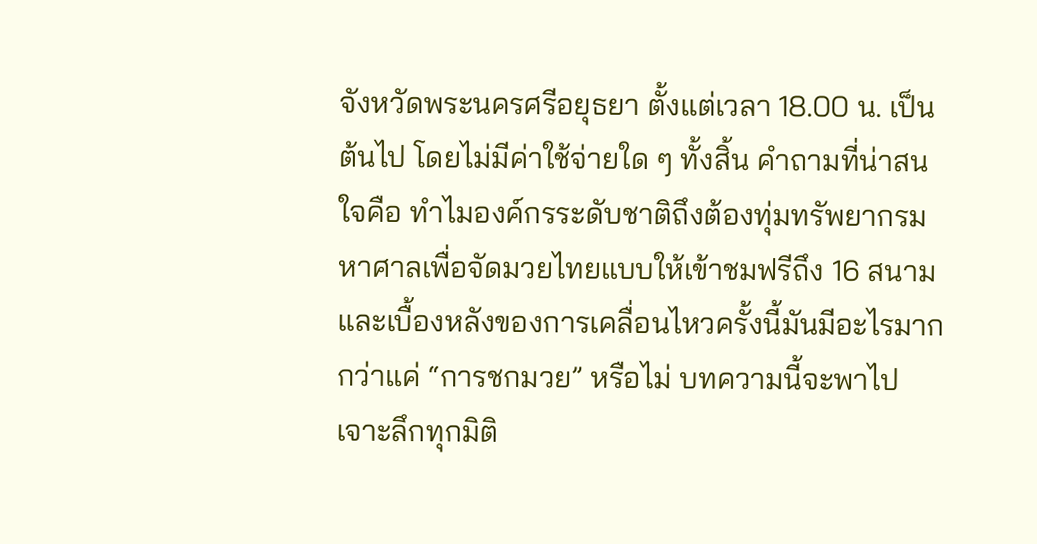จังหวัดพระนครศรีอยุธยา ตั้งแต่เวลา 18.00 น. เป็นต้นไป โดยไม่มีค่าใช้จ่ายใด ๆ ทั้งสิ้น คำถามที่น่าสนใจคือ ทำไมองค์กรระดับชาติถึงต้องทุ่มทรัพยากรมหาศาลเพื่อจัดมวยไทยแบบให้เข้าชมฟรีถึง 16 สนาม และเบื้องหลังของการเคลื่อนไหวครั้งนี้มันมีอะไรมากกว่าแค่ “การชกมวย” หรือไม่ บทความนี้จะพาไปเจาะลึกทุกมิติ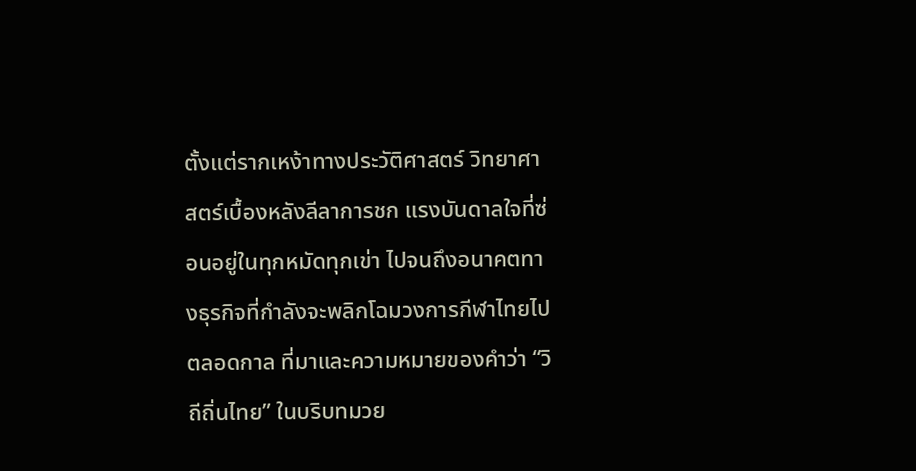ตั้งแต่รากเหง้าทางประวัติศาสตร์ วิทยาศาสตร์เบื้องหลังลีลาการชก แรงบันดาลใจที่ซ่อนอยู่ในทุกหมัดทุกเข่า ไปจนถึงอนาคตทางธุรกิจที่กำลังจะพลิกโฉมวงการกีฬาไทยไปตลอดกาล ที่มาและความหมายของคำว่า “วิถีถิ่นไทย” ในบริบทมวย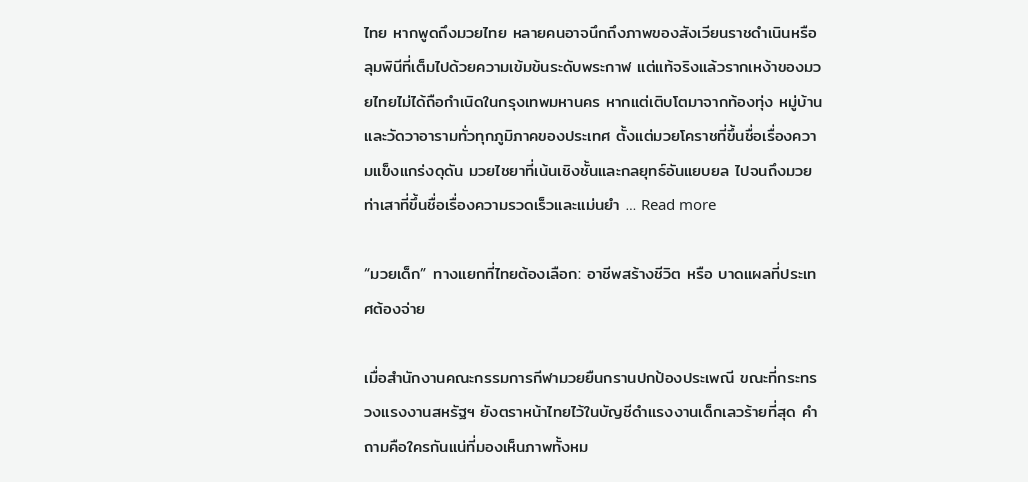ไทย หากพูดถึงมวยไทย หลายคนอาจนึกถึงภาพของสังเวียนราชดำเนินหรือลุมพินีที่เต็มไปด้วยความเข้มข้นระดับพระกาฬ แต่แท้จริงแล้วรากเหง้าของมวยไทยไม่ได้ถือกำเนิดในกรุงเทพมหานคร หากแต่เติบโตมาจากท้องทุ่ง หมู่บ้าน และวัดวาอารามทั่วทุกภูมิภาคของประเทศ ตั้งแต่มวยโคราชที่ขึ้นชื่อเรื่องความแข็งแกร่งดุดัน มวยไชยาที่เน้นเชิงชั้นและกลยุทธ์อันแยบยล ไปจนถึงมวยท่าเสาที่ขึ้นชื่อเรื่องความรวดเร็วและแม่นยำ … Read more

“มวยเด็ก” ทางแยกที่ไทยต้องเลือก: อาชีพสร้างชีวิต หรือ บาดแผลที่ประเทศต้องจ่าย

เมื่อสำนักงานคณะกรรมการกีฬามวยยืนกรานปกป้องประเพณี ขณะที่กระทรวงแรงงานสหรัฐฯ ยังตราหน้าไทยไว้ในบัญชีดำแรงงานเด็กเลวร้ายที่สุด คำถามคือใครกันแน่ที่มองเห็นภาพทั้งหม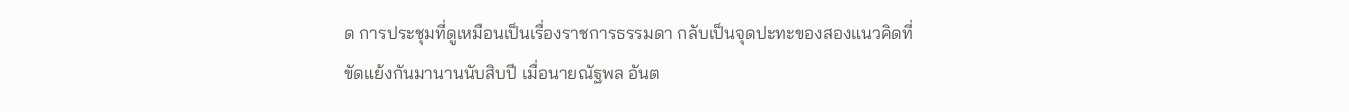ด การประชุมที่ดูเหมือนเป็นเรื่องราชการธรรมดา กลับเป็นจุดปะทะของสองแนวคิดที่ขัดแย้งกันมานานนับสิบปี เมื่อนายณัฐพล อันต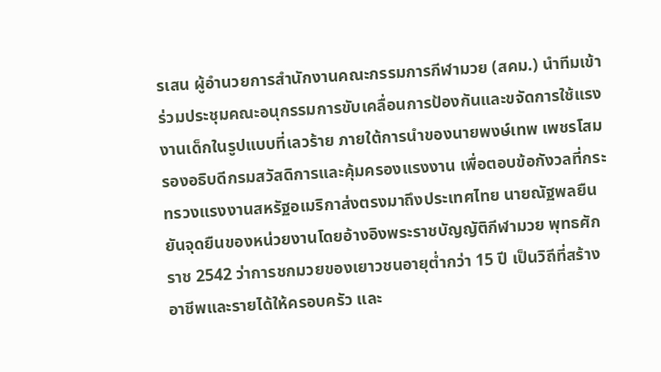รเสน ผู้อำนวยการสำนักงานคณะกรรมการกีฬามวย (สคม.) นำทีมเข้าร่วมประชุมคณะอนุกรรมการขับเคลื่อนการป้องกันและขจัดการใช้แรงงานเด็กในรูปแบบที่เลวร้าย ภายใต้การนำของนายพงษ์เทพ เพชรโสม รองอธิบดีกรมสวัสดิการและคุ้มครองแรงงาน เพื่อตอบข้อกังวลที่กระทรวงแรงงานสหรัฐอเมริกาส่งตรงมาถึงประเทศไทย นายณัฐพลยืนยันจุดยืนของหน่วยงานโดยอ้างอิงพระราชบัญญัติกีฬามวย พุทธศักราช 2542 ว่าการชกมวยของเยาวชนอายุต่ำกว่า 15 ปี เป็นวิถีที่สร้างอาชีพและรายได้ให้ครอบครัว และ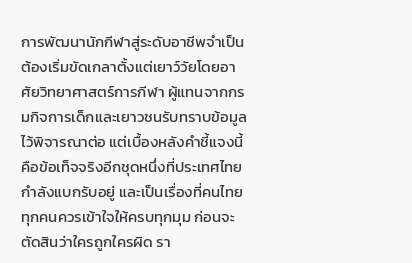การพัฒนานักกีฬาสู่ระดับอาชีพจำเป็นต้องเริ่มขัดเกลาตั้งแต่เยาว์วัยโดยอาศัยวิทยาศาสตร์การกีฬา ผู้แทนจากกรมกิจการเด็กและเยาวชนรับทราบข้อมูลไว้พิจารณาต่อ แต่เบื้องหลังคำชี้แจงนี้ คือข้อเท็จจริงอีกชุดหนึ่งที่ประเทศไทยกำลังแบกรับอยู่ และเป็นเรื่องที่คนไทยทุกคนควรเข้าใจให้ครบทุกมุม ก่อนจะตัดสินว่าใครถูกใครผิด รา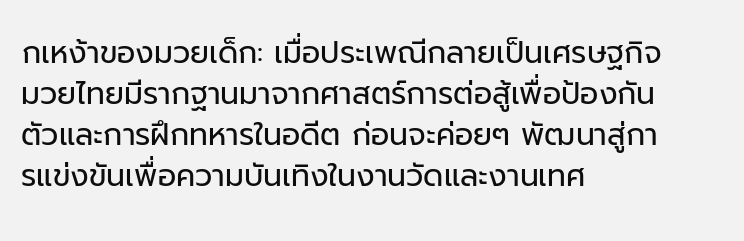กเหง้าของมวยเด็ก: เมื่อประเพณีกลายเป็นเศรษฐกิจ มวยไทยมีรากฐานมาจากศาสตร์การต่อสู้เพื่อป้องกันตัวและการฝึกทหารในอดีต ก่อนจะค่อยๆ พัฒนาสู่การแข่งขันเพื่อความบันเทิงในงานวัดและงานเทศ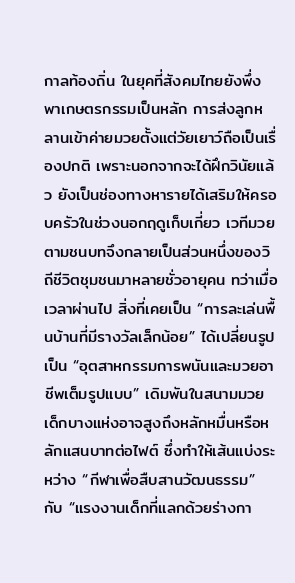กาลท้องถิ่น ในยุคที่สังคมไทยยังพึ่งพาเกษตรกรรมเป็นหลัก การส่งลูกหลานเข้าค่ายมวยตั้งแต่วัยเยาว์ถือเป็นเรื่องปกติ เพราะนอกจากจะได้ฝึกวินัยแล้ว ยังเป็นช่องทางหารายได้เสริมให้ครอบครัวในช่วงนอกฤดูเก็บเกี่ยว เวทีมวยตามชนบทจึงกลายเป็นส่วนหนึ่งของวิถีชีวิตชุมชนมาหลายชั่วอายุคน ทว่าเมื่อเวลาผ่านไป สิ่งที่เคยเป็น “การละเล่นพื้นบ้านที่มีรางวัลเล็กน้อย” ได้เปลี่ยนรูปเป็น “อุตสาหกรรมการพนันและมวยอาชีพเต็มรูปแบบ” เดิมพันในสนามมวยเด็กบางแห่งอาจสูงถึงหลักหมื่นหรือหลักแสนบาทต่อไฟต์ ซึ่งทำให้เส้นแบ่งระหว่าง “กีฬาเพื่อสืบสานวัฒนธรรม” กับ “แรงงานเด็กที่แลกด้วยร่างกา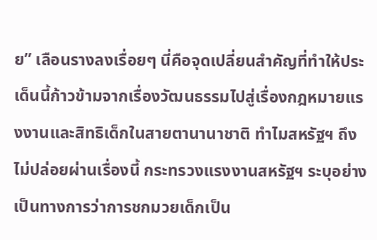ย” เลือนรางลงเรื่อยๆ นี่คือจุดเปลี่ยนสำคัญที่ทำให้ประเด็นนี้ก้าวข้ามจากเรื่องวัฒนธรรมไปสู่เรื่องกฎหมายแรงงานและสิทธิเด็กในสายตานานาชาติ ทำไมสหรัฐฯ ถึงไม่ปล่อยผ่านเรื่องนี้ กระทรวงแรงงานสหรัฐฯ ระบุอย่างเป็นทางการว่าการชกมวยเด็กเป็น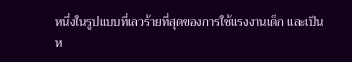หนึ่งในรูปแบบที่เลวร้ายที่สุดของการใช้แรงงานเด็ก และเป็นห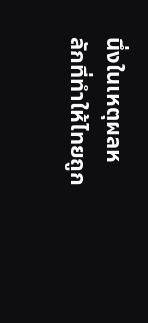นึ่งในเหตุผลหลักที่ทำให้ไทยถูก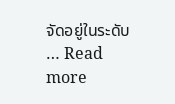จัดอยู่ในระดับ … Read more